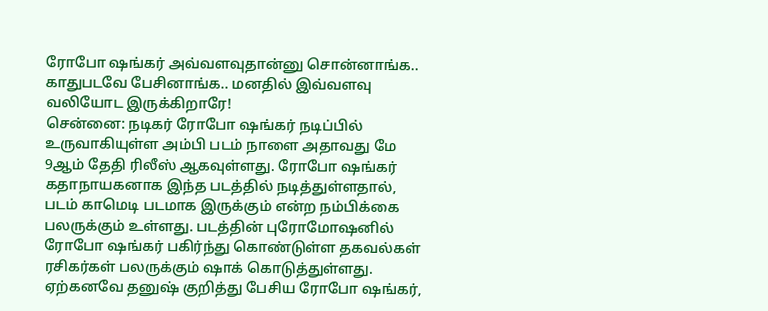ரோபோ ஷங்கர் அவ்வளவுதான்னு சொன்னாங்க.. காதுபடவே பேசினாங்க.. மனதில் இவ்வளவு வலியோட இருக்கிறாரே!
சென்னை: நடிகர் ரோபோ ஷங்கர் நடிப்பில் உருவாகியுள்ள அம்பி படம் நாளை அதாவது மே 9ஆம் தேதி ரிலீஸ் ஆகவுள்ளது. ரோபோ ஷங்கர் கதாநாயகனாக இந்த படத்தில் நடித்துள்ளதால், படம் காமெடி படமாக இருக்கும் என்ற நம்பிக்கை பலருக்கும் உள்ளது. படத்தின் புரோமோஷனில் ரோபோ ஷங்கர் பகிர்ந்து கொண்டுள்ள தகவல்கள் ரசிகர்கள் பலருக்கும் ஷாக் கொடுத்துள்ளது. ஏற்கனவே தனுஷ் குறித்து பேசிய ரோபோ ஷங்கர்,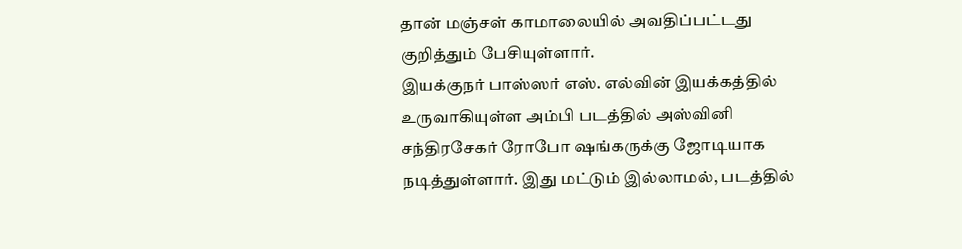தான் மஞ்சள் காமாலையில் அவதிப்பட்டது குறித்தும் பேசியுள்ளார்.
இயக்குநர் பாஸ்ஸர் எஸ். எல்வின் இயக்கத்தில் உருவாகியுள்ள அம்பி படத்தில் அஸ்வினி சந்திரசேகர் ரோபோ ஷங்கருக்கு ஜோடியாக நடித்துள்ளார். இது மட்டும் இல்லாமல், படத்தில்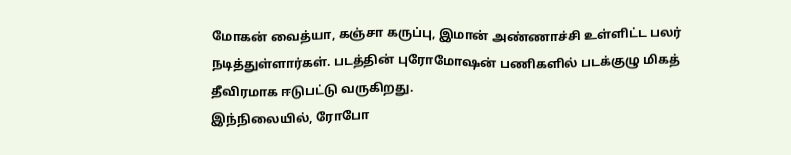மோகன் வைத்யா, கஞ்சா கருப்பு, இமான் அண்ணாச்சி உள்ளிட்ட பலர் நடித்துள்ளார்கள். படத்தின் புரோமோஷன் பணிகளில் படக்குழு மிகத் தீவிரமாக ஈடுபட்டு வருகிறது.
இந்நிலையில், ரோபோ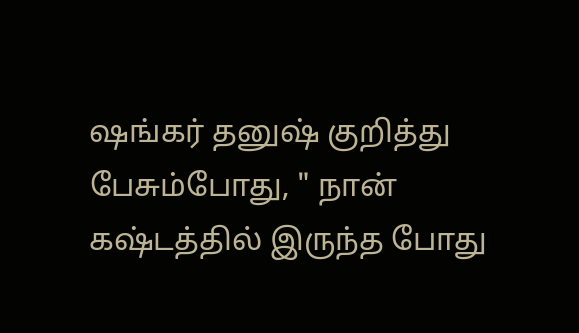ஷங்கர் தனுஷ் குறித்து பேசும்போது, " நான் கஷ்டத்தில் இருந்த போது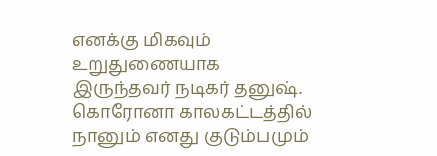எனக்கு மிகவும் உறுதுணையாக இருந்தவர் நடிகர் தனுஷ். கொரோனா காலகட்டத்தில் நானும் எனது குடும்பமும்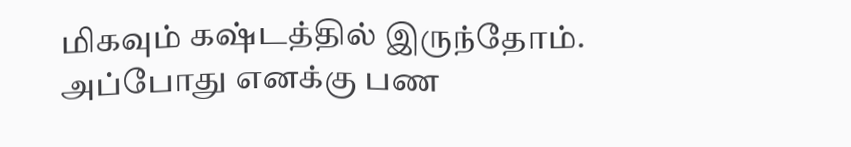மிகவும் கஷ்டத்தில் இருந்தோம். அப்போது எனக்கு பண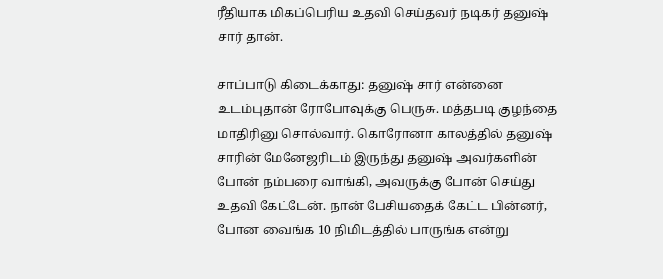ரீதியாக மிகப்பெரிய உதவி செய்தவர் நடிகர் தனுஷ் சார் தான்.

சாப்பாடு கிடைக்காது: தனுஷ் சார் என்னை உடம்புதான் ரோபோவுக்கு பெருசு. மத்தபடி குழந்தை மாதிரினு சொல்வார். கொரோனா காலத்தில் தனுஷ் சாரின் மேனேஜரிடம் இருந்து தனுஷ் அவர்களின் போன் நம்பரை வாங்கி, அவருக்கு போன் செய்து உதவி கேட்டேன். நான் பேசியதைக் கேட்ட பின்னர், போன வைங்க 10 நிமிடத்தில் பாருங்க என்று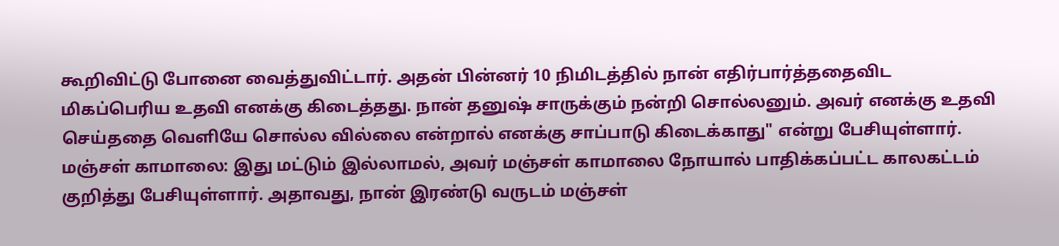கூறிவிட்டு போனை வைத்துவிட்டார். அதன் பின்னர் 10 நிமிடத்தில் நான் எதிர்பார்த்ததைவிட மிகப்பெரிய உதவி எனக்கு கிடைத்தது. நான் தனுஷ் சாருக்கும் நன்றி சொல்லனும். அவர் எனக்கு உதவி செய்ததை வெளியே சொல்ல வில்லை என்றால் எனக்கு சாப்பாடு கிடைக்காது" என்று பேசியுள்ளார்.
மஞ்சள் காமாலை: இது மட்டும் இல்லாமல், அவர் மஞ்சள் காமாலை நோயால் பாதிக்கப்பட்ட காலகட்டம் குறித்து பேசியுள்ளார். அதாவது, நான் இரண்டு வருடம் மஞ்சள்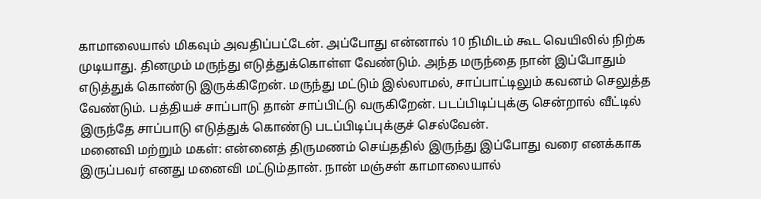காமாலையால் மிகவும் அவதிப்பட்டேன். அப்போது என்னால் 10 நிமிடம் கூட வெயிலில் நிற்க முடியாது. தினமும் மருந்து எடுத்துக்கொள்ள வேண்டும். அந்த மருந்தை நான் இப்போதும் எடுத்துக் கொண்டு இருக்கிறேன். மருந்து மட்டும் இல்லாமல், சாப்பாட்டிலும் கவனம் செலுத்த வேண்டும். பத்தியச் சாப்பாடு தான் சாப்பிட்டு வருகிறேன். படப்பிடிப்புக்கு சென்றால் வீட்டில் இருந்தே சாப்பாடு எடுத்துக் கொண்டு படப்பிடிப்புக்குச் செல்வேன்.
மனைவி மற்றும் மகள்: என்னைத் திருமணம் செய்ததில் இருந்து இப்போது வரை எனக்காக இருப்பவர் எனது மனைவி மட்டும்தான். நான் மஞ்சள் காமாலையால்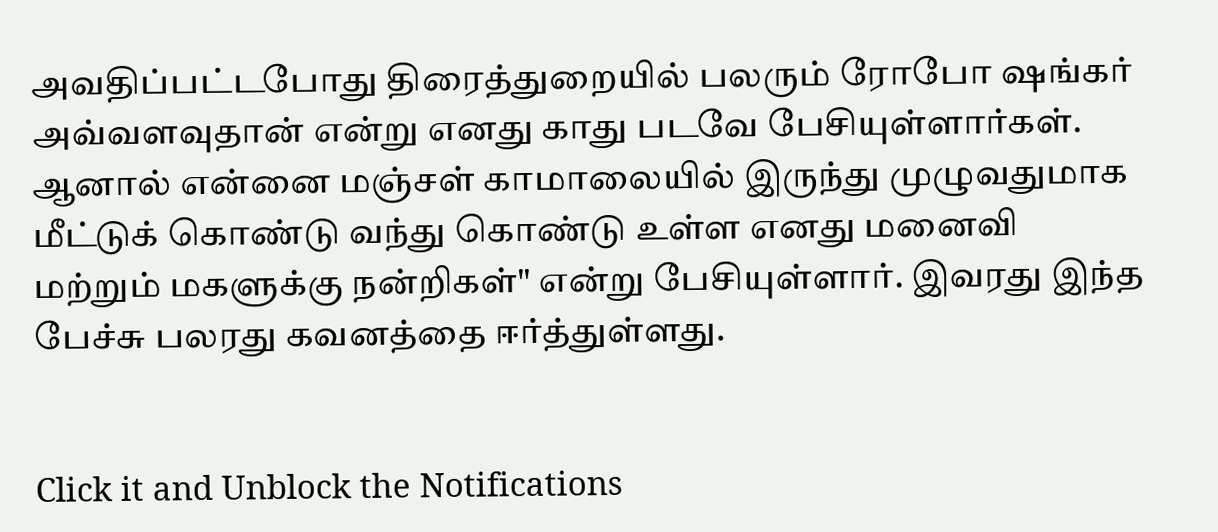அவதிப்பட்டபோது திரைத்துறையில் பலரும் ரோபோ ஷங்கர் அவ்வளவுதான் என்று எனது காது படவே பேசியுள்ளார்கள். ஆனால் என்னை மஞ்சள் காமாலையில் இருந்து முழுவதுமாக மீட்டுக் கொண்டு வந்து கொண்டு உள்ள எனது மனைவி மற்றும் மகளுக்கு நன்றிகள்" என்று பேசியுள்ளார். இவரது இந்த பேச்சு பலரது கவனத்தை ஈர்த்துள்ளது.


Click it and Unblock the Notifications